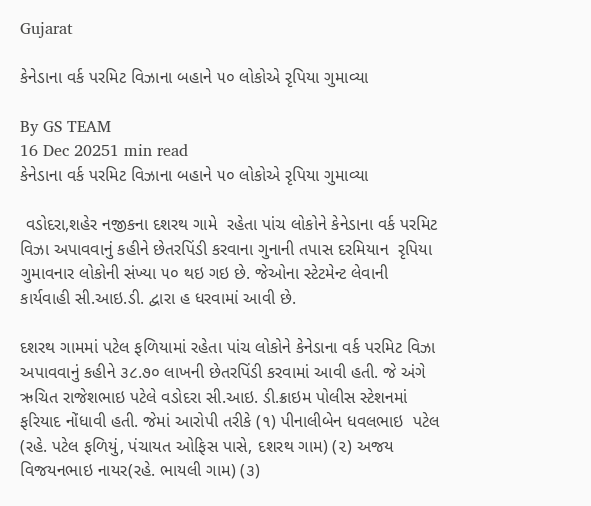Gujarat

કેનેડાના વર્ક પરમિટ વિઝાના બહાને ૫૦ લોકોએ રૃપિયા ગુમાવ્યા

By GS TEAM
16 Dec 20251 min read
કેનેડાના વર્ક પરમિટ વિઝાના બહાને ૫૦ લોકોએ રૃપિયા ગુમાવ્યા

 વડોદરા,શહેર નજીકના દશરથ ગામે  રહેતા પાંચ લોકોને કેનેડાના વર્ક પરમિટ વિઝા અપાવવાનું કહીને છેતરપિંડી કરવાના ગુનાની તપાસ દરમિયાન  રૃપિયા ગુમાવનાર લોકોની સંખ્યા ૫૦ થઇ ગઇ છે. જેઓના સ્ટેટમેન્ટ લેવાની કાર્યવાહી સી.આઇ.ડી. દ્વારા હ ધરવામાં આવી છે.

દશરથ ગામમાં પટેલ ફળિયામાં રહેતા પાંચ લોકોને કેનેડાના વર્ક પરમિટ વિઝા અપાવવાનું કહીને ૩૮.૭૦ લાખની છેતરપિંડી કરવામાં આવી હતી. જે અંગે ઋચિત રાજેશભાઇ પટેલે વડોદરા સી.આઇ. ડી.ક્રાઇમ પોલીસ સ્ટેશનમાં ફરિયાદ નોંધાવી હતી. જેમાં આરોપી તરીકે (૧) પીનાલીબેન ધવલભાઇ  પટેલ (રહે. પટેલ ફળિયું, પંચાયત ઓફિસ પાસે, દશરથ ગામ) (૨) અજય વિજયનભાઇ નાયર(રહે. ભાયલી ગામ) (૩)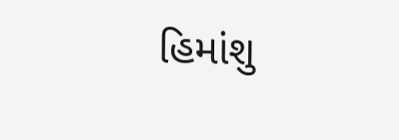હિમાંશુ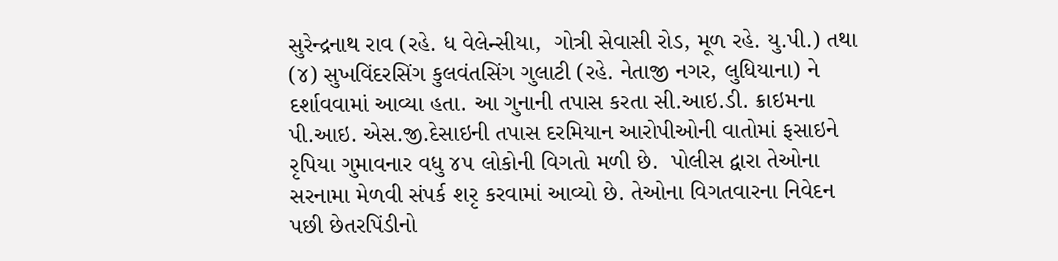સુરેન્દ્રનાથ રાવ (રહે. ધ વેલેન્સીયા,  ગોત્રી સેવાસી રોડ, મૂળ રહે. યુ.પી.) તથા (૪) સુખવિંદરસિંગ કુલવંતસિંગ ગુલાટી (રહે. નેતાજી નગર, લુધિયાના) ને દર્શાવવામાં આવ્યા હતા. આ ગુનાની તપાસ કરતા સી.આઇ.ડી. ક્રાઇમના પી.આઇ. એસ.જી.દેસાઇની તપાસ દરમિયાન આરોપીઓની વાતોમાં ફસાઇને રૃપિયા ગુમાવનાર વધુ ૪૫ લોકોની વિગતો મળી છે.  પોલીસ દ્વારા તેઓના સરનામા મેળવી સંપર્ક શરૃ કરવામાં આવ્યો છે. તેઓના વિગતવારના નિવેદન પછી છેતરપિંડીનો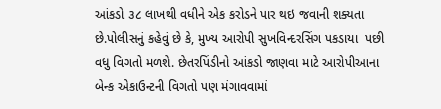આંકડો ૩૮ લાખથી વધીને એક કરોડને પાર થઇ જવાની શક્યતા છે.પોલીસનું કહેવું છે કે, મુખ્ય આરોપી સુખવિન્દરસિંગ પકડાયા  પછી વધુ વિગતો મળશે. છેતરપિંડીનો આંકડો જાણવા માટે આરોપીઆના બેન્ક એકાઉન્ટની વિગતો પણ મંગાવવામાં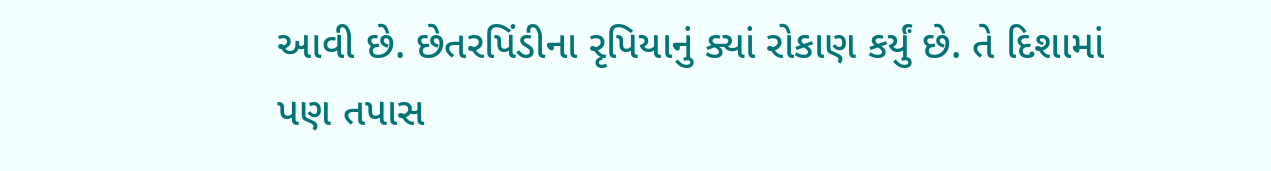આવી છે. છેતરપિંડીના રૃપિયાનું ક્યાં રોકાણ કર્યું છે. તે દિશામાં પણ તપાસ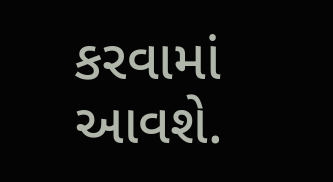કરવામાં આવશે.